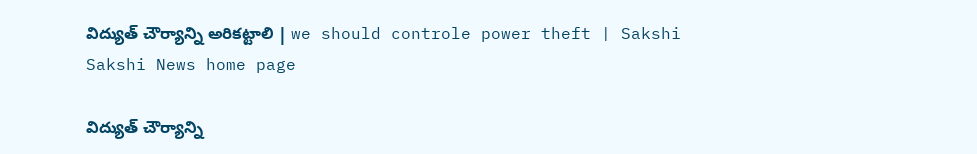విద్యుత్ చౌర్యాన్ని అరికట్టాలి | we should controle power theft | Sakshi
Sakshi News home page

విద్యుత్ చౌర్యాన్ని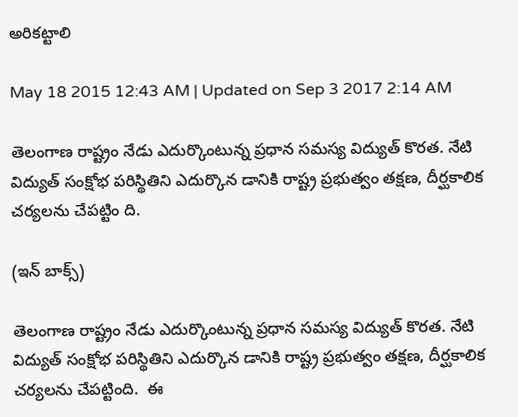అరికట్టాలి

May 18 2015 12:43 AM | Updated on Sep 3 2017 2:14 AM

తెలంగాణ రాష్ట్రం నేడు ఎదుర్కొంటున్న ప్రధాన సమస్య విద్యుత్ కొరత. నేటి విద్యుత్ సంక్షోభ పరిస్థితిని ఎదుర్కొన డానికి రాష్ట్ర ప్రభుత్వం తక్షణ, దీర్ఘకాలిక చర్యలను చేపట్టిం ది.

(ఇన్ బాక్స్)

తెలంగాణ రాష్ట్రం నేడు ఎదుర్కొంటున్న ప్రధాన సమస్య విద్యుత్ కొరత. నేటి విద్యుత్ సంక్షోభ పరిస్థితిని ఎదుర్కొన డానికి రాష్ట్ర ప్రభుత్వం తక్షణ, దీర్ఘకాలిక చర్యలను చేపట్టింది.  ఈ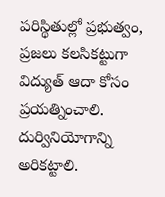పరిస్థితుల్లో ప్రభుత్వం, ప్రజలు కలసికట్టుగా విద్యుత్ ఆదా కోసం ప్రయత్నించాలి. దుర్వినియోగాన్ని అరికట్టాలి.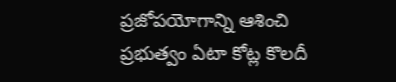ప్రజోపయోగాన్ని ఆశించి ప్రభుత్వం ఏటా కోట్ల కొలదీ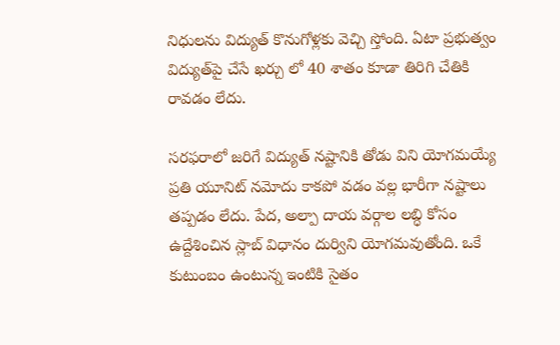నిధులను విద్యుత్ కొనుగోళ్లకు వెచ్చి స్తోంది. ఏటా ప్రభుత్వం విద్యుత్‌పై చేసే ఖర్చు లో 40 శాతం కూడా తిరిగి చేతికి రావడం లేదు.

సరఫరాలో జరిగే విద్యుత్ నష్టానికి తోడు విని యోగమయ్యే ప్రతి యూనిట్ నమోదు కాకపో వడం వల్ల భారీగా నష్టాలు తప్పడం లేదు. పేద, అల్పా దాయ వర్గాల లబ్ధి కోసం ఉద్దేశించిన స్లాబ్ విధానం దుర్విని యోగమవుతోంది. ఒకే కుటుంబం ఉంటున్న ఇంటికి సైతం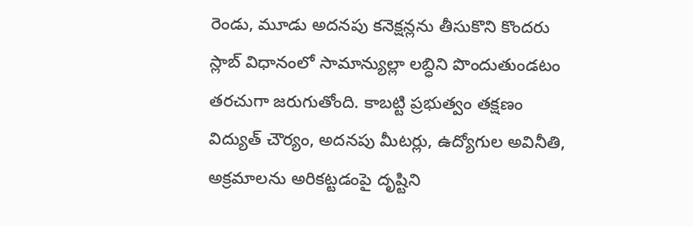రెండు, మూడు అదనపు కనెక్షన్లను తీసుకొని కొందరు స్లాబ్ విధానంలో సామాన్యుల్లా లబ్ధిని పొందుతుండటం తరచుగా జరుగుతోంది. కాబట్టి ప్రభుత్వం తక్షణం విద్యుత్ చౌర్యం, అదనపు మీటర్లు, ఉద్యోగుల అవినీతి, అక్రమాలను అరికట్టడంపై దృష్టిని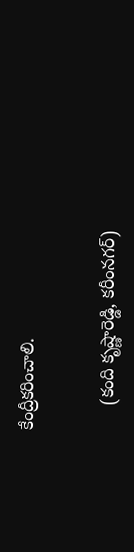కేంద్రీకరించాలి.


     (కంది కృష్ణారెడ్డి, కరీంనగర్)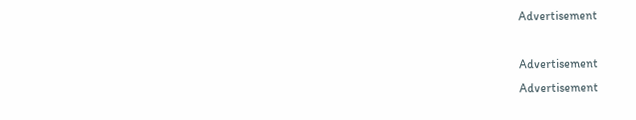Advertisement

Advertisement
Advertisement